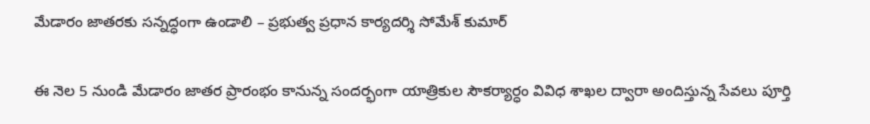మేడారం జాతరకు సన్నద్ధంగా ఉండాలి – ప్రభుత్వ ప్రధాన కార్యదర్శి సోమేశ్ కుమార్

ఈ నెల 5 నుండి మేడారం జాతర ప్రారంభం కానున్న సందర్భంగా యాత్రికుల సౌకర్యార్ధం వివిధ శాఖల ద్వారా అందిస్తున్న సేవలు పూర్తి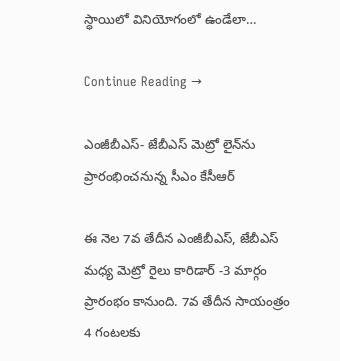స్ధాయిలో వినియోగంలో ఉండేలా…

Continue Reading →

ఎంజీబీఎస్‌- జేబీఎస్‌ మెట్రో లైన్‌ను ప్రారంభించనున్న సీఎం కేసీఆర్

ఈ నెల 7వ తేదీన ఎంజీబీఎస్‌, జేబీఎస్‌ మధ్య మెట్రో రైలు కారిడార్‌ -3 మార్గం ప్రారంభం కానుంది. 7వ తేదీన సాయంత్రం 4 గంటలకు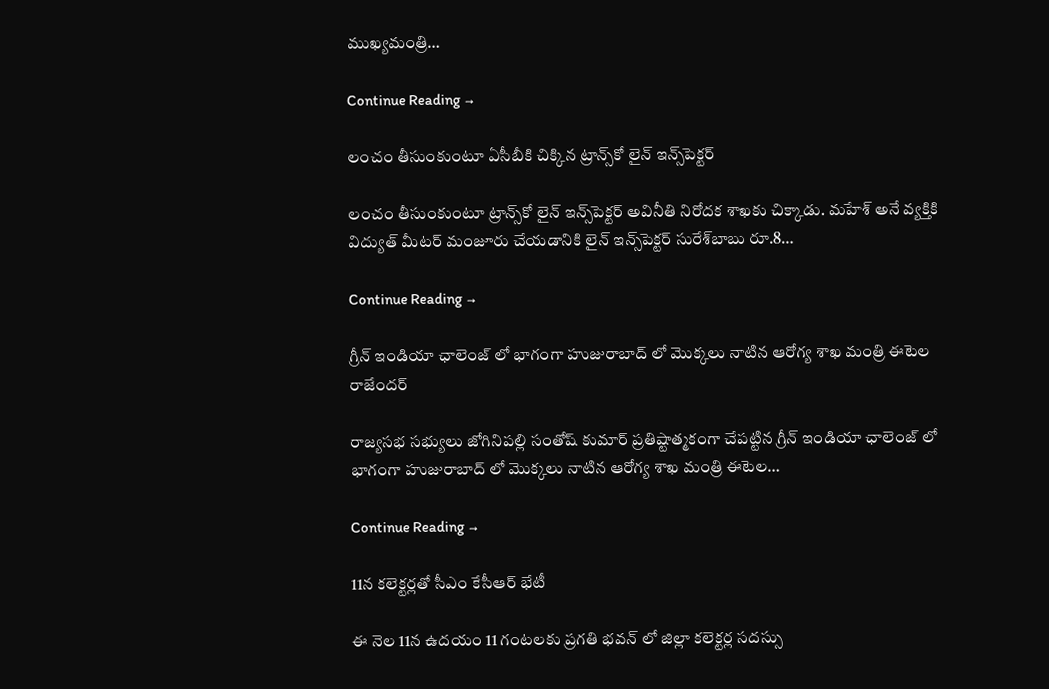ముఖ్యమంత్రి…

Continue Reading →

లంచం తీసుంకుంటూ ఏసీబీకి చిక్కిన ట్రాన్స్‌కో లైన్‌ ఇన్స్‌పెక్టర్‌

లంచం తీసుంకుంటూ ట్రాన్స్‌కో లైన్‌ ఇన్స్‌పెక్టర్‌ అవినీతి నిరోదక శాఖకు చిక్కాడు. మహేశ్‌ అనే వ్యక్తికి విద్యుత్‌ మీటర్‌ మంజూరు చేయడానికి లైన్‌ ఇన్స్‌పెక్టర్‌ సురేశ్‌బాబు రూ.8…

Continue Reading →

గ్రీన్ ఇండియా ఛాలెంజ్ లో భాగంగా హుజురాబాద్ లో మొక్కలు నాటిన ఆరోగ్య శాఖ మంత్రి ఈటెల రాజేందర్

రాజ్యసభ సభ్యులు జోగినిపల్లి సంతోష్ కుమార్ ప్రతిష్టాత్మకంగా చేపట్టిన గ్రీన్ ఇండియా ఛాలెంజ్ లో భాగంగా హుజురాబాద్ లో మొక్కలు నాటిన ఆరోగ్య శాఖ మంత్రి ఈటెల…

Continue Reading →

11న కలెక్టర్లతో సీఎం కేసీఆర్ భేటీ

ఈ నెల 11న ఉదయం 11 గంటలకు ప్రగతి భవన్ లో జిల్లా కలెక్టర్ల సదస్సు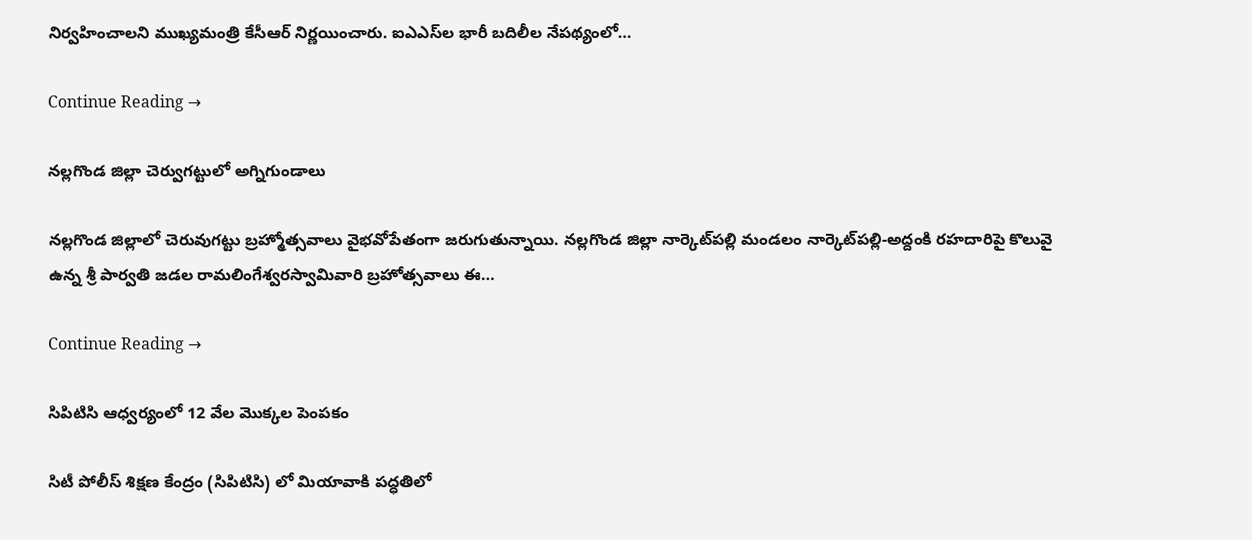నిర్వహించాలని ముఖ్యమంత్రి కేసీఆర్ నిర్ణయించారు. ఐఎఎస్‌ల భారీ బదిలీల నేపథ్యంలో…

Continue Reading →

నల్లగొండ జిల్లా చెర్వుగట్టులో అగ్నిగుండాలు

నల్లగొండ జిల్లాలో చెరువుగట్టు బ్రహ్మోత్సవాలు వైభవోపేతంగా జరుగుతున్నాయి. నల్లగొండ జిల్లా నార్కెట్‌పల్లి మండలం నార్కెట్‌పల్లి-అద్దంకి రహదారిపై కొలువై ఉన్న శ్రీ పార్వతి జడల రామలింగేశ్వరస్వామివారి బ్రహోత్సవాలు ఈ…

Continue Reading →

సిపిటిసి ఆధ్వర్యంలో 12 వేల మొక్కల పెంపకం

సిటీ పోలీస్ శిక్షణ కేంద్రం (సిపిటిసి) లో మియావాకి పద్ధతిలో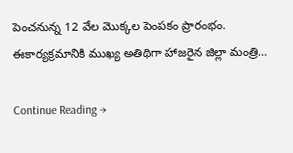పెంచనున్న 12 వేల మొక్కల పెంపకం ప్రారంభం. ఈకార్యక్రమానికి ముఖ్య అతిథిగా హాజరైన జిల్లా మంత్రి…

Continue Reading →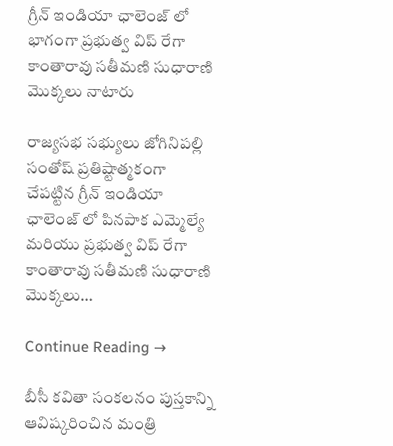గ్రీన్ ఇండియా ఛాలెంజ్ లో భాగంగా ప్రభుత్వ విప్ రేగా కాంతారావు సతీమణి సుధారాణి మొక్కలు నాటారు

రాజ్యసభ సభ్యులు జోగినిపల్లి సంతోష్ ప్రతిష్టాత్మకంగా చేపట్టిన గ్రీన్ ఇండియా ఛాలెంజ్ లో పినపాక ఎమ్మెల్యే మరియు ప్రభుత్వ విప్ రేగా కాంతారావు సతీమణి సుధారాణి మొక్కలు…

Continue Reading →

బీసీ కవితా సంకలనం పుస్తకాన్ని ఆవిష్కరించిన మంత్రి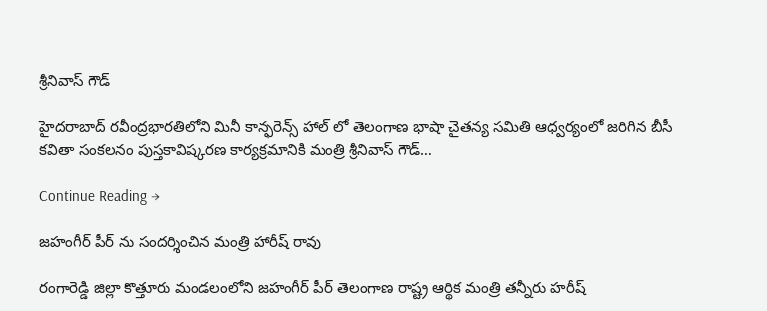శ్రీనివాస్ గౌడ్

హైదరాబాద్ రవీంద్రభారతిలోని మినీ కాన్ఫరెన్స్ హాల్ లో తెలంగాణ భాషా చైతన్య సమితి ఆధ్వర్యంలో జరిగిన బీసీ కవితా సంకలనం పుస్తకావిష్కరణ కార్యక్రమానికి మంత్రి శ్రీనివాస్ గౌడ్…

Continue Reading →

జహంగీర్ పీర్ ను సందర్శించిన మంత్రి హారీష్ రావు

రంగారెడ్డి జిల్లా కొత్తూరు మండలంలోని జహంగీర్ పీర్ తెలంగాణ రాష్ట్ర ఆర్థిక మంత్రి తన్నీరు హరీష్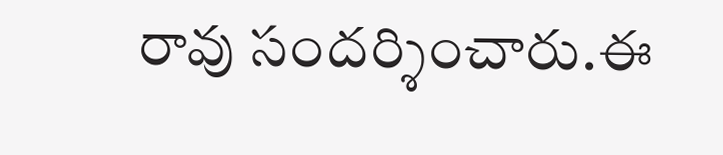రావు సందర్శించారు.ఈ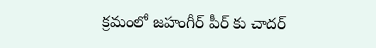క్రమంలో జహంగీర్ పీర్ కు చాదర్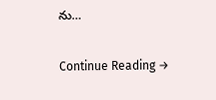ను…

Continue Reading →